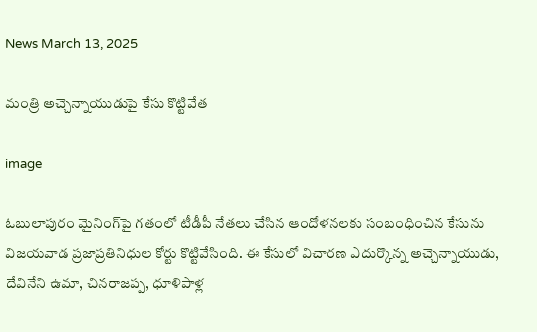News March 13, 2025

మంత్రి అచ్చెన్నాయుడుపై కేసు కొట్టివేత

image

ఓబులాపురం మైనింగ్‌పై గతంలో టీడీపీ నేతలు చేసిన ఆందోళనలకు సంబంధించిన కేసును విజయవాడ ప్రజాప్రతినిధుల కోర్టు కొట్టివేసింది. ఈ కేసులో విచారణ ఎదుర్కొన్న అచ్చెన్నాయుడు, దేవినేని ఉమా, చినరాజప్ప, ధూళిపాళ్ల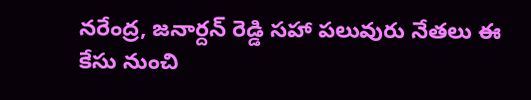నరేంద్ర, జనార్దన్ రెడ్డి సహా పలువురు నేతలు ఈ కేసు నుంచి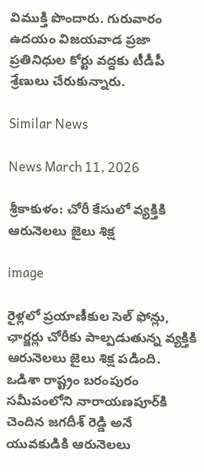విముక్తి పొందారు. గురువారం ఉదయం విజయవాడ ప్రజా ప్రతినిధుల కోర్టు వద్దకు టీడీపీ శ్రేణులు చేరుకున్నారు.

Similar News

News March 11, 2026

శ్రీకాకుళం: చోరీ కేసులో వ్యక్తికి ఆరునెలలు జైలు శిక్ష

image

రైళ్లలో ప్రయాణీకుల సెల్ ఫోన్లు, ఛార్జర్లు చోరీకు పాల్పడుతున్న వ్యక్తికి ఆరునెలలు జైలు శిక్ష పడింది. ఒడిశా రాష్ట్రం బరంపురం సమీపంలోని నారాయణపూర్‌కి చెందిన జగదీశ్ రెడ్డి అనే యువకుడికి ఆరునెలలు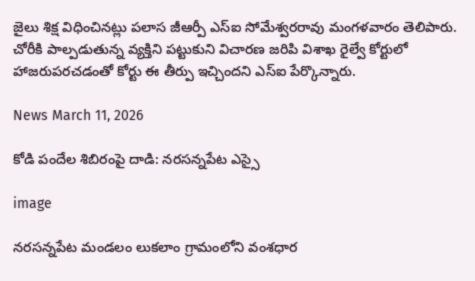జైలు శిక్ష విధించినట్లు పలాస జీఆర్పీ ఎస్ఐ సోమేశ్వరరావు మంగళవారం తెలిపారు. చోరీకి పాల్పడుతున్న వ్యక్తిని పట్టుకుని విచారణ జరిపి విశాఖ రైల్వే కోర్టులో హాజరుపరచడంతో కోర్టు ఈ తీర్పు ఇచ్చిందని ఎస్ఐ పేర్కొన్నారు.

News March 11, 2026

కోడి పందేల శిబిరంపై దాడి: నరసన్నపేట ఎస్సై

image

నరసన్నపేట మండలం లుకలాం గ్రామంలోని వంశధార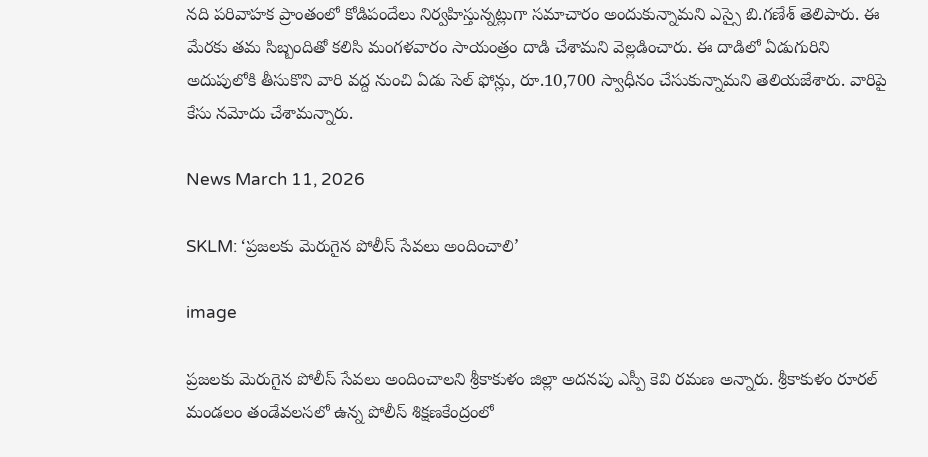నది పరివాహక ప్రాంతంలో కోడిపందేలు నిర్వహిస్తున్నట్లుగా సమాచారం అందుకున్నామని ఎస్సై బి.గణేశ్ తెలిపారు. ఈ మేరకు తమ సిబ్బందితో కలిసి మంగళవారం సాయంత్రం దాడి చేశామని వెల్లడించారు. ఈ దాడిలో ఏడుగురిని అదుపులోకి తీసుకొని వారి వద్ద నుంచి ఏడు సెల్ ఫోన్లు, రూ.10,700 స్వాధీనం చేసుకున్నామని తెలియజేశారు. వారిపై కేసు నమోదు చేశామన్నారు.

News March 11, 2026

SKLM: ‘ప్రజలకు మెరుగైన పోలీస్ సేవలు అందించాలి’

image

ప్రజలకు మెరుగైన పోలీస్ సేవలు అందించాలని శ్రీకాకుళం జిల్లా అదనపు ఎస్పీ కెవి రమణ అన్నారు. శ్రీకాకుళం రూరల్ మండలం తండేవలసలో ఉన్న పోలీస్ శిక్షణకేంద్రంలో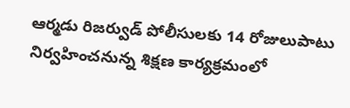ఆర్మడు రిజర్వుడ్ పోలీసులకు 14 రోజులుపాటు నిర్వహించనున్న శిక్షణ కార్యక్రమంలో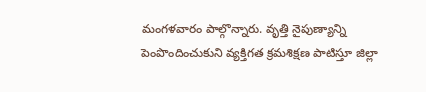మంగళవారం పాల్గొన్నారు. వృత్తి నైపుణ్యాన్ని పెంపొందించుకుని వ్యక్తిగత క్రమశిక్షణ పాటిస్తూ జిల్లా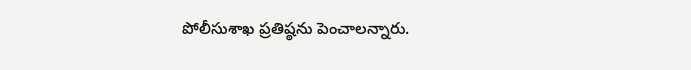పోలీసుశాఖ ప్రతిష్ఠను పెంచాలన్నారు.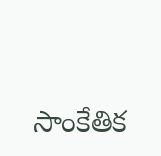సాంకేతిక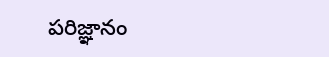పరిజ్ఞానం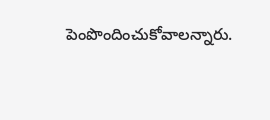పెంపొందించుకోవాలన్నారు.